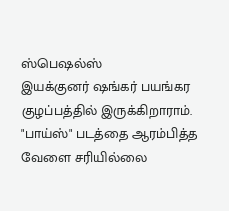ஸ்பெஷல்ஸ்
இயக்குனர் ஷங்கர் பயங்கர குழப்பத்தில் இருக்கிறாராம். "பாய்ஸ்" படத்தை ஆரம்பித்த வேளை சரியில்லை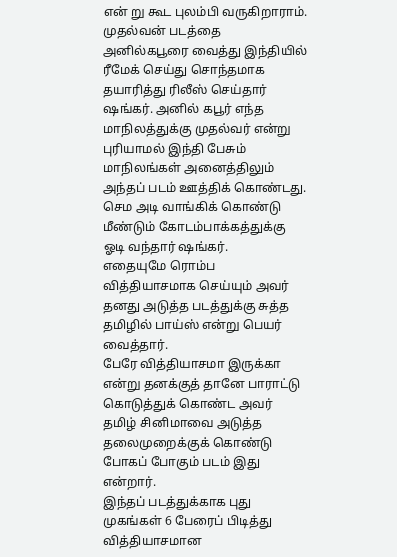என் று கூட புலம்பி வருகிறாராம்.
முதல்வன் படத்தை அனில்கபூரை வைத்து இந்தியில் ரீமேக் செய்து சொந்தமாக தயாரித்து ரிலீஸ் செய்தார் ஷங்கர். அனில் கபூர் எந்த மாநிலத்துக்கு முதல்வர் என்று புரியாமல் இந்தி பேசும் மாநிலங்கள் அனைத்திலும் அந்தப் படம் ஊத்திக் கொண்டது.
செம அடி வாங்கிக் கொண்டு மீண்டும் கோடம்பாக்கத்துக்கு ஓடி வந்தார் ஷங்கர்.
எதையுமே ரொம்ப வித்தியாசமாக செய்யும் அவர் தனது அடுத்த படத்துக்கு சுத்த தமிழில் பாய்ஸ் என்று பெயர் வைத்தார்.
பேரே வித்தியாசமா இருக்கா என்று தனக்குத் தானே பாராட்டு கொடுத்துக் கொண்ட அவர் தமிழ் சினிமாவை அடுத்த தலைமுறைக்குக் கொண்டு போகப் போகும் படம் இது என்றார்.
இந்தப் படத்துக்காக புது முகங்கள் 6 பேரைப் பிடித்து வித்தியாசமான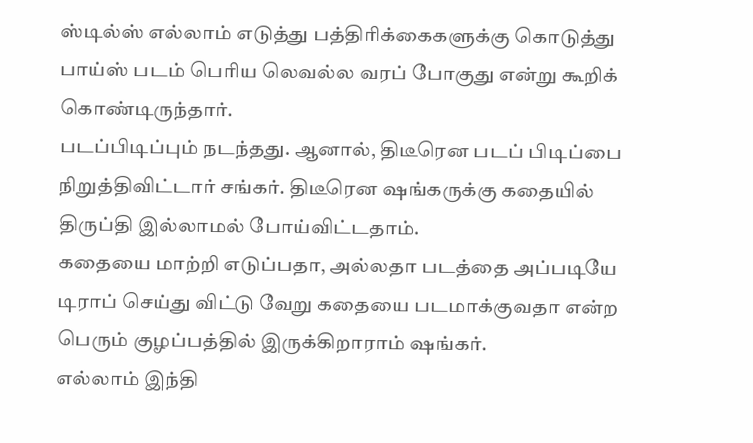ஸ்டில்ஸ் எல்லாம் எடுத்து பத்திரிக்கைகளுக்கு கொடுத்து பாய்ஸ் படம் பெரிய லெவல்ல வரப் போகுது என்று கூறிக் கொண்டிருந்தார்.
படப்பிடிப்பும் நடந்தது. ஆனால், திடீரென படப் பிடிப்பை நிறுத்திவிட்டார் சங்கர். திடீரென ஷங்கருக்கு கதையில் திருப்தி இல்லாமல் போய்விட்டதாம்.
கதையை மாற்றி எடுப்பதா, அல்லதா படத்தை அப்படியே டிராப் செய்து விட்டு வேறு கதையை படமாக்குவதா என்ற பெரும் குழப்பத்தில் இருக்கிறாராம் ஷங்கர்.
எல்லாம் இந்தி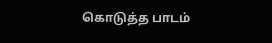கொடுத்த பாடம்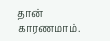தான் காரணமாம்.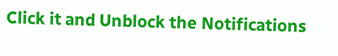Click it and Unblock the Notifications